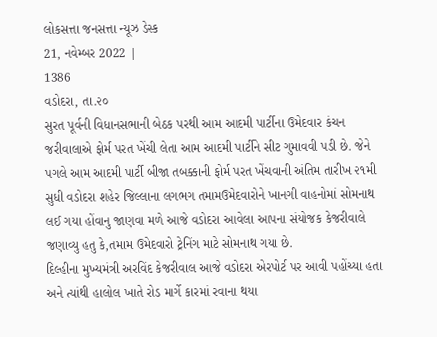લોકસત્તા જનસત્તા ન્યૂઝ ડેસ્ક
21, નવેમ્બર 2022 |
1386
વડોદરા, તા.૨૦
સુરત પૂર્વની વિધાનસભાની બેઠક પરથી આમ આદમી પાર્ટીના ઉમેદવાર કંચન જરીવાલાએ ફોર્મ પરત ખેંચી લેતા આમ આદમી પાર્ટીને સીટ ગુમાવવી પડી છે. જેને પગલે આમ આદમી પાર્ટી બીજા તબક્કાની ફોર્મ પરત ખેંચવાની અંતિમ તારીખ ૨૧મી સુધી વડોદરા શહેર જિલ્લાના લગભગ તમામઉમેદવારોને ખાનગી વાહનોમાં સોમનાથ લઈ ગયા હોંવાનુ જાણવા મળે આજે વડોદરા આવેલા આપના સંયોજક કેજરીવાલે જણાવ્યુ હતુ કે,તમામ ઉમેદવારો ટ્રેનિંગ માટે સોમનાથ ગયા છે.
દિલ્હીના મુખ્યમંત્રી અરવિંદ કેજરીવાલ આજે વડોદરા એરપોર્ટ પર આવી પહોંચ્યા હતા અને ત્યાંથી હાલોલ ખાતે રોડ માર્ગે કારમાં રવાના થયા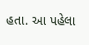હતા. આ પહેલા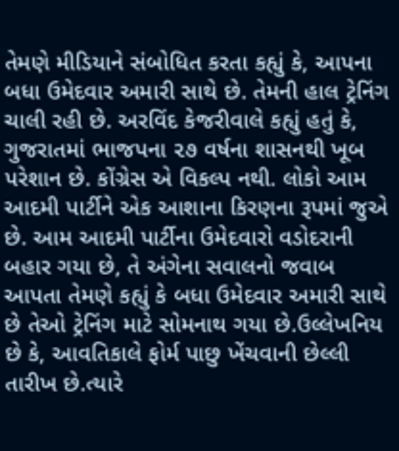તેમણે મીડિયાને સંબોધિત કરતા કહ્યું કે, આપના બધા ઉમેદવાર અમારી સાથે છે. તેમની હાલ ટ્રેનિંગ ચાલી રહી છે. અરવિંદ કેજરીવાલે કહ્યું હતું કે, ગુજરાતમાં ભાજપના ૨૭ વર્ષના શાસનથી ખૂબ પરેશાન છે. કોંગ્રેસ એ વિકલ્પ નથી. લોકો આમ આદમી પાર્ટીને એક આશાના કિરણના રૂપમાં જુએ છે. આમ આદમી પાર્ટીના ઉમેદવારો વડોદરાની બહાર ગયા છે, તે અંગેના સવાલનો જવાબ આપતા તેમણે કહ્યું કે બધા ઉમેદવાર અમારી સાથે છે તેઓ ટ્રેનિંગ માટે સોમનાથ ગયા છે.ઉલ્લેખનિય છે કે, આવતિકાલે ફોર્મ પાછુ ખેંચવાની છેલ્લી તારીખ છે.ત્યારે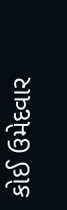કોઈ ઉમેદવાર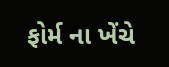ફોર્મ ના ખેંચે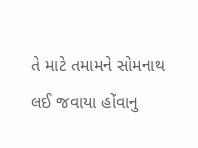તે માટે તમામને સોમનાથ લઈ જવાયા હોંવાનુ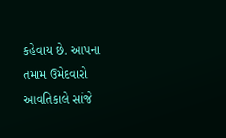કહેવાય છે. આપના તમામ ઉમેદવારો આવતિકાલે સાંજે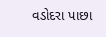વડોદરા પાછા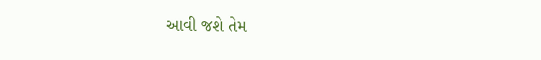આવી જશે તેમ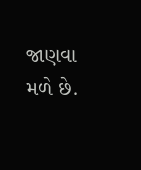જાણવા મળે છે.